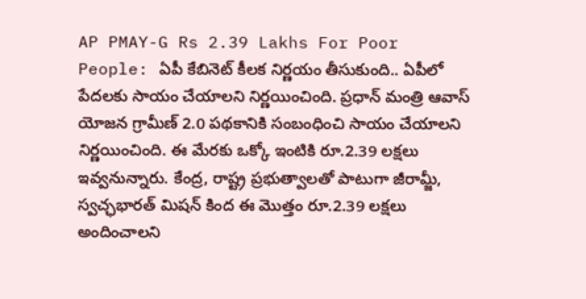AP PMAY-G Rs 2.39 Lakhs For Poor People: ఏపీ కేబినెట్ కీలక నిర్ణయం తీసుకుంది.. ఏపీలో పేదలకు సాయం చేయాలని నిర్ణయించింది. ప్రధాన్ మంత్రి ఆవాస్ యోజన గ్రామీణ్ 2.0 పథకానికి సంబంధించి సాయం చేయాలని నిర్ణయించింది. ఈ మేరకు ఒక్కో ఇంటికి రూ.2.39 లక్షలు ఇవ్వనున్నారు. కేంద్ర, రాష్ట్ర ప్రభుత్వాలతో పాటుగా జీరామ్జీ, స్వచ్ఛభారత్ మిషన్ కింద ఈ మొత్తం రూ.2.39 లక్షలు అందించాలని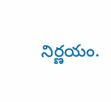నిర్ణయం.